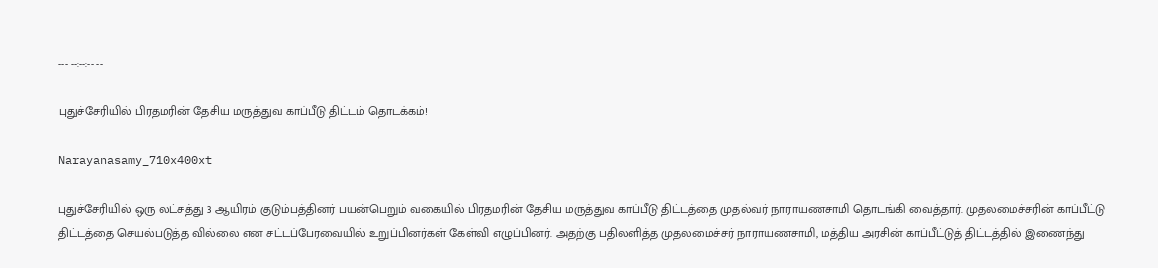--- --:--:-- --

புதுச்சேரியில் பிரதமரின் தேசிய மருத்துவ காப்பீடு திட்டம் தொடக்கம்!

Narayanasamy_710x400xt

புதுச்சேரியில் ஒரு லட்சத்து 3 ஆயிரம் குடும்பத்தினர் பயன்பெறும் வகையில் பிரதமரின் தேசிய மருத்துவ காப்பீடு திட்டத்தை முதல்வர் நாராயணசாமி தொடங்கி வைத்தார். முதலமைச்சரின் காப்பீட்டு திட்டத்தை செயல்படுத்த வில்லை என சட்டப்பேரவையில் உறுப்பினர்கள் கேள்வி எழுப்பினர். அதற்கு பதிலளித்த முதலமைச்சர் நாராயணசாமி, மத்திய அரசின் காப்பீட்டுத் திட்டத்தில் இணைந்து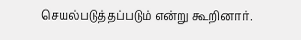செயல்படுத்தப்படும் என்று கூறினார்.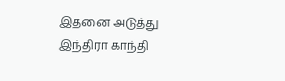இதனை அடுத்து இந்திரா காந்தி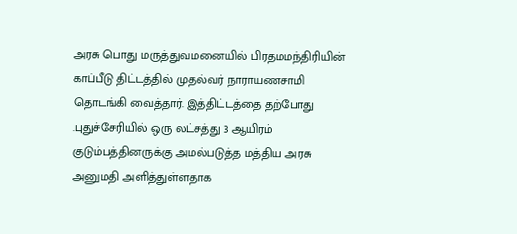அரசு பொது மருத்துவமனையில் பிரதமமந்திரியின் காப்பீடு திட்டத்தில் முதல்வர் நாராயணசாமி தொடங்கி வைத்தார். இத்திட்டத்தை தற்போது .புதுச்சேரியில் ஒரு லட்சத்து 3 ஆயிரம் குடும்பத்தினருக்கு அமல்படுத்த மத்திய அரசு அனுமதி அளித்துள்ளதாக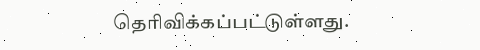தெரிவிக்கப்பட்டுள்ளது.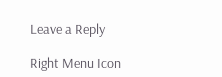Leave a Reply

Right Menu Icon